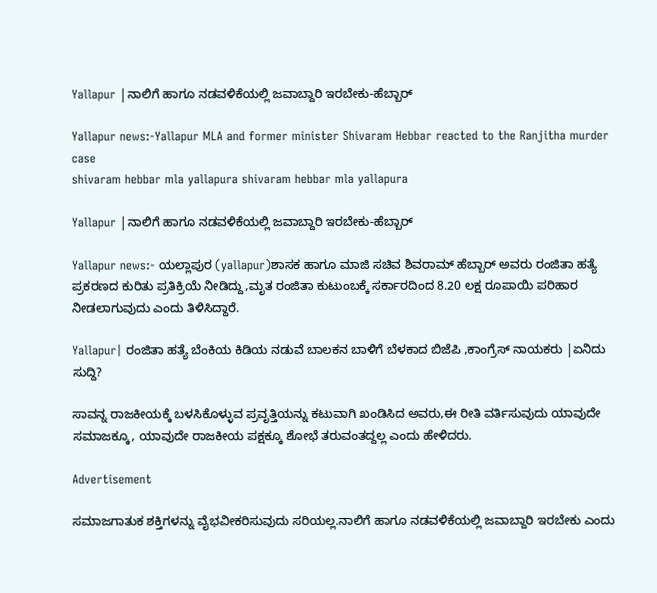Yallapur |ನಾಲಿಗೆ ಹಾಗೂ ನಡವಳಿಕೆಯಲ್ಲಿ ಜವಾಬ್ದಾರಿ ಇರಬೇಕು-ಹೆಬ್ಬಾರ್

Yallapur news:-Yallapur MLA and former minister Shivaram Hebbar reacted to the Ranjitha murder case
shivaram hebbar mla yallapura shivaram hebbar mla yallapura

Yallapur |ನಾಲಿಗೆ ಹಾಗೂ ನಡವಳಿಕೆಯಲ್ಲಿ ಜವಾಬ್ದಾರಿ ಇರಬೇಕು-ಹೆಬ್ಬಾರ್

Yallapur news:- ಯಲ್ಲಾಪುರ (yallapur)ಶಾಸಕ ಹಾಗೂ ಮಾಜಿ ಸಚಿವ ಶಿವರಾಮ್ ಹೆಬ್ಬಾರ್ ಅವರು ರಂಜಿತಾ ಹತ್ಯೆ ಪ್ರಕರಣದ ಕುರಿತು ಪ್ರತಿಕ್ರಿಯೆ ನೀಡಿದ್ದು,ಮೃತ ರಂಜಿತಾ ಕುಟುಂಬಕ್ಕೆ ಸರ್ಕಾರದಿಂದ 8.20 ಲಕ್ಷ ರೂಪಾಯಿ ಪರಿಹಾರ ನೀಡಲಾಗುವುದು ಎಂದು ತಿಳಿಸಿದ್ದಾರೆ.

Yallapur| ರಂಜಿತಾ ಹತ್ಯೆ ಬೆಂಕಿಯ ಕಿಡಿಯ ನಡುವೆ ಬಾಲಕನ ಬಾಳಿಗೆ ಬೆಳಕಾದ ಬಿಜೆಪಿ ,ಕಾಂಗ್ರೆಸ್ ನಾಯಕರು |ಏನಿದು ಸುದ್ದಿ?

ಸಾವನ್ನ ರಾಜಕೀಯಕ್ಕೆ ಬಳಸಿಕೊಳ್ಳುವ ಪ್ರವೃತ್ತಿಯನ್ನು ಕಟುವಾಗಿ ಖಂಡಿಸಿದ ಅವರು,ಈ ರೀತಿ ವರ್ತಿಸುವುದು ಯಾವುದೇ ಸಮಾಜಕ್ಕೂ, ಯಾವುದೇ ರಾಜಕೀಯ ಪಕ್ಷಕ್ಕೂ ಶೋಭೆ ತರುವಂತದ್ದಲ್ಲ ಎಂದು ಹೇಳಿದರು.

Advertisement

ಸಮಾಜಗಾತುಕ ಶಕ್ತಿಗಳನ್ನು ವೈಭವೀಕರಿಸುವುದು ಸರಿಯಲ್ಲ.ನಾಲಿಗೆ ಹಾಗೂ ನಡವಳಿಕೆಯಲ್ಲಿ ಜವಾಬ್ದಾರಿ ಇರಬೇಕು ಎಂದು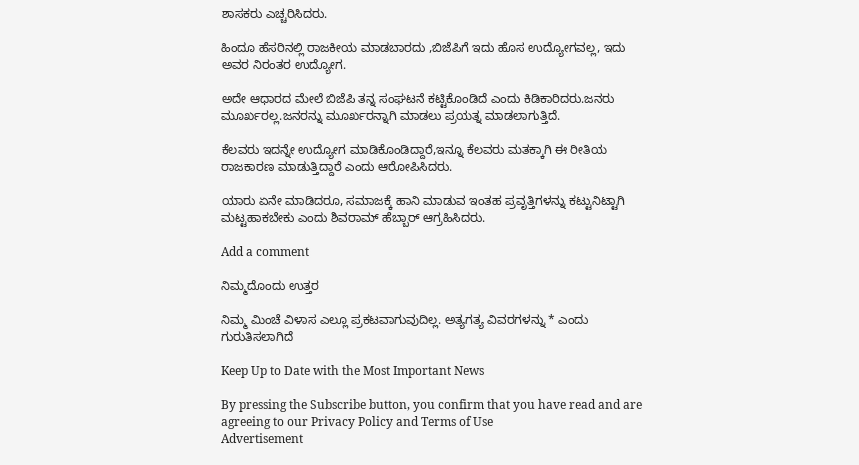ಶಾಸಕರು ಎಚ್ಚರಿಸಿದರು.

ಹಿಂದೂ ಹೆಸರಿನಲ್ಲಿ ರಾಜಕೀಯ ಮಾಡಬಾರದು ,ಬಿಜೆಪಿಗೆ ಇದು ಹೊಸ ಉದ್ಯೋಗವಲ್ಲ, ಇದು ಅವರ ನಿರಂತರ ಉದ್ಯೋಗ.

ಅದೇ ಆಧಾರದ ಮೇಲೆ ಬಿಜೆಪಿ ತನ್ನ ಸಂಘಟನೆ ಕಟ್ಟಿಕೊಂಡಿದೆ ಎಂದು ಕಿಡಿಕಾರಿದರು.ಜನರು ಮೂರ್ಖರಲ್ಲ.ಜನರನ್ನು ಮೂರ್ಖರನ್ನಾಗಿ ಮಾಡಲು ಪ್ರಯತ್ನ ಮಾಡಲಾಗುತ್ತಿದೆ.

ಕೆಲವರು ಇದನ್ನೇ ಉದ್ಯೋಗ ಮಾಡಿಕೊಂಡಿದ್ದಾರೆ,ಇನ್ನೂ ಕೆಲವರು ಮತಕ್ಕಾಗಿ ಈ ರೀತಿಯ ರಾಜಕಾರಣ ಮಾಡುತ್ತಿದ್ದಾರೆ ಎಂದು ಆರೋಪಿಸಿದರು.

ಯಾರು ಏನೇ ಮಾಡಿದರೂ, ಸಮಾಜಕ್ಕೆ ಹಾನಿ ಮಾಡುವ ಇಂತಹ ಪ್ರವೃತ್ತಿಗಳನ್ನು ಕಟ್ಟುನಿಟ್ಟಾಗಿ ಮಟ್ಟಹಾಕಬೇಕು ಎಂದು ಶಿವರಾಮ್ ಹೆಬ್ಬಾರ್ ಆಗ್ರಹಿಸಿದರು.

Add a comment

ನಿಮ್ಮದೊಂದು ಉತ್ತರ

ನಿಮ್ಮ ಮಿಂಚೆ ವಿಳಾಸ ಎಲ್ಲೂ ಪ್ರಕಟವಾಗುವುದಿಲ್ಲ. ಅತ್ಯಗತ್ಯ ವಿವರಗಳನ್ನು * ಎಂದು ಗುರುತಿಸಲಾಗಿದೆ

Keep Up to Date with the Most Important News

By pressing the Subscribe button, you confirm that you have read and are agreeing to our Privacy Policy and Terms of Use
Advertisement